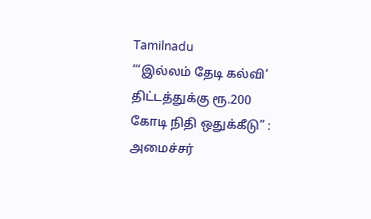Tamilnadu
“‘இல்லம் தேடி கல்வி’ திட்டத்துக்கு ரூ.200 கோடி நிதி ஒதுக்கீடு” : அமைச்சர்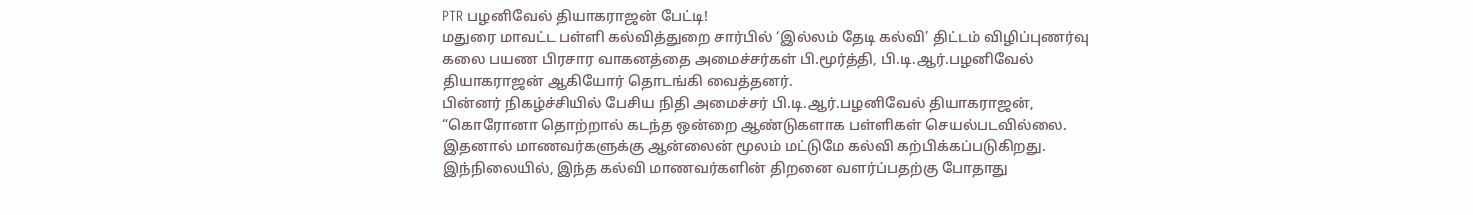PTR பழனிவேல் தியாகராஜன் பேட்டி!
மதுரை மாவட்ட பள்ளி கல்வித்துறை சார்பில் ‘இல்லம் தேடி கல்வி’ திட்டம் விழிப்புணர்வு கலை பயண பிரசார வாகனத்தை அமைச்சர்கள் பி.மூர்த்தி, பி.டி.ஆர்.பழனிவேல் தியாகராஜன் ஆகியோர் தொடங்கி வைத்தனர்.
பின்னர் நிகழ்ச்சியில் பேசிய நிதி அமைச்சர் பி.டி.ஆர்.பழனிவேல் தியாகராஜன், “கொரோனா தொற்றால் கடந்த ஒன்றை ஆண்டுகளாக பள்ளிகள் செயல்படவில்லை. இதனால் மாணவர்களுக்கு ஆன்லைன் மூலம் மட்டுமே கல்வி கற்பிக்கப்படுகிறது.
இந்நிலையில், இந்த கல்வி மாணவர்களின் திறனை வளர்ப்பதற்கு போதாது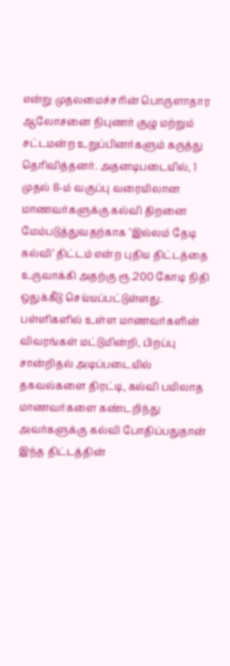என்று முதலமைச்சரின் பொருளாதார ஆலோசனை நிபுணர் குழு மற்றும் சட்டமன்ற உறுப்பினர்களும் கருத்து தெரிவித்தனர். அதனடிபடையில், 1 முதல் 8-ம் வகுப்பு வரையிலான மாணவர்களுக்கு கல்வி திறனை மேம்படுத்துவதற்காக ‘இல்லம் தேடி கல்வி’ திட்டம் என்ற புதிய திட்டத்தை உருவாக்கி அதற்கு ரூ.200 கோடி நிதி ஒதுக்கீடு செய்யப்பட்டுள்ளது.
பள்ளிகளில் உள்ள மாணவர்களின் விவரங்கள் மட்டுமின்றி, பிறப்பு சான்றிதல் அடிப்படையில் தகவல்களை திரட்டி, கல்வி பயிலாத மாணவர்களை கண்டறிந்து அவர்களுக்கு கல்வி போதிப்பதுதான் இந்த திட்டத்தின்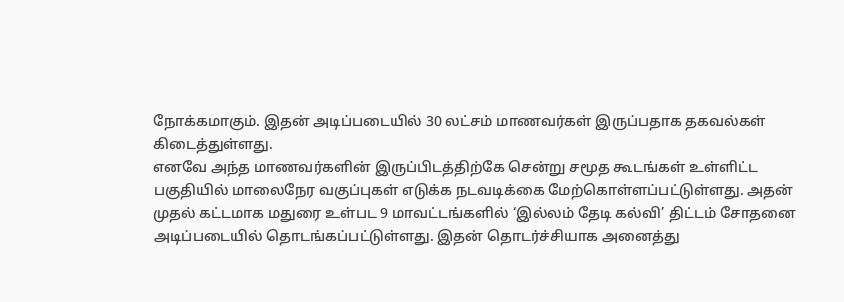நோக்கமாகும். இதன் அடிப்படையில் 30 லட்சம் மாணவர்கள் இருப்பதாக தகவல்கள் கிடைத்துள்ளது.
எனவே அந்த மாணவர்களின் இருப்பிடத்திற்கே சென்று சமூத கூடங்கள் உள்ளிட்ட பகுதியில் மாலைநேர வகுப்புகள் எடுக்க நடவடிக்கை மேற்கொள்ளப்பட்டுள்ளது. அதன் முதல் கட்டமாக மதுரை உள்பட 9 மாவட்டங்களில் ‘இல்லம் தேடி கல்வி’ திட்டம் சோதனை அடிப்படையில் தொடங்கப்பட்டுள்ளது. இதன் தொடர்ச்சியாக அனைத்து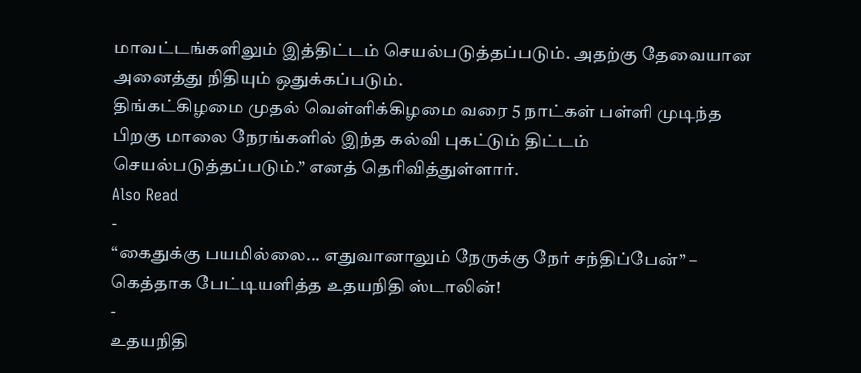மாவட்டங்களிலும் இத்திட்டம் செயல்படுத்தப்படும். அதற்கு தேவையான அனைத்து நிதியும் ஒதுக்கப்படும்.
திங்கட்கிழமை முதல் வெள்ளிக்கிழமை வரை 5 நாட்கள் பள்ளி முடிந்த பிறகு மாலை நேரங்களில் இந்த கல்வி புகட்டும் திட்டம் செயல்படுத்தப்படும்.” எனத் தெரிவித்துள்ளார்.
Also Read
-
“கைதுக்கு பயமில்லை... எதுவானாலும் நேருக்கு நேர் சந்திப்பேன்” – கெத்தாக பேட்டியளித்த உதயநிதி ஸ்டாலின்!
-
உதயநிதி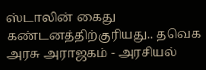ஸ்டாலின் கைது கண்டனத்திற்குரியது.. தவெக அரசு அராஜகம் - அரசியல்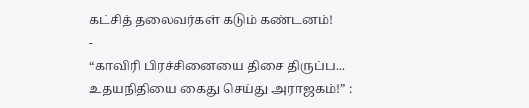கட்சித் தலைவர்கள் கடும் கண்டனம்!
-
“காவிரி பிரச்சினையை திசை திருப்ப... உதயநிதியை கைது செய்து அராஜகம்!” :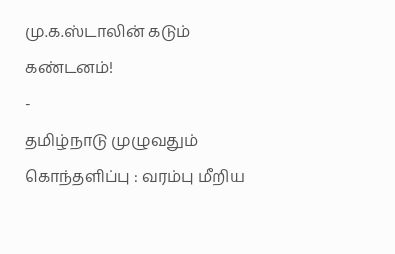மு.க.ஸ்டாலின் கடும் கண்டனம்!
-
தமிழ்நாடு முழுவதும் கொந்தளிப்பு : வரம்பு மீறிய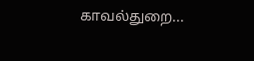காவல்துறை...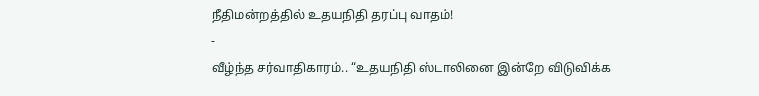நீதிமன்றத்தில் உதயநிதி தரப்பு வாதம்!
-
வீழ்ந்த சர்வாதிகாரம்.. “உதயநிதி ஸ்டாலினை இன்றே விடுவிக்க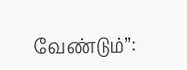வேண்டும்”: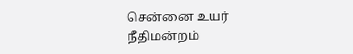சென்னை உயர் நீதிமன்றம்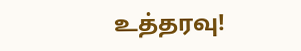உத்தரவு!